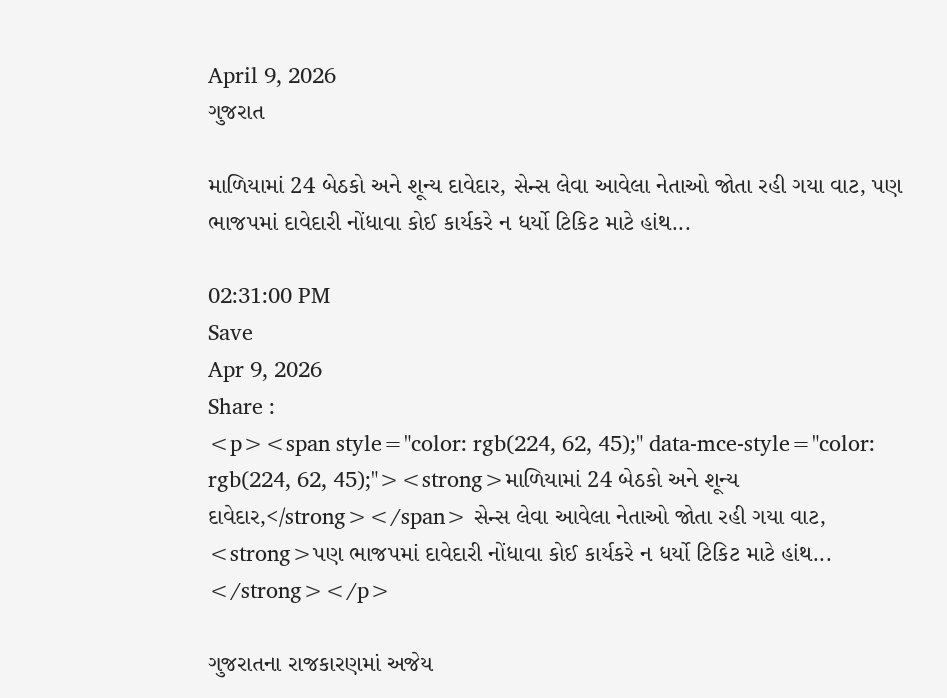April 9, 2026
ગુજરાત

માળિયામાં 24 બેઠકો અને શૂન્ય દાવેદાર, સેન્સ લેવા આવેલા નેતાઓ જોતા રહી ગયા વાટ, પણ ભાજપમાં દાવેદારી નોંધાવા કોઈ કાર્યકરે ન ધર્યો ટિકિટ માટે હાંથ...

02:31:00 PM
Save
Apr 9, 2026
Share :
<p><span style="color: rgb(224, 62, 45);" data-mce-style="color: rgb(224, 62, 45);"><strong>માળિયામાં 24 બેઠકો અને શૂન્ય દાવેદાર,</strong></span> સેન્સ લેવા આવેલા નેતાઓ જોતા રહી ગયા વાટ, <strong>પણ ભાજપમાં દાવેદારી નોંધાવા કોઈ કાર્યકરે ન ધર્યો ટિકિટ માટે હાંથ... </strong></p>

ગુજરાતના રાજકારણમાં અજેય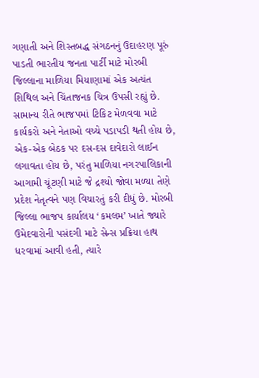ગણાતી અને શિસ્તબદ્ધ સંગઠનનું ઉદાહરણ પૂરું પાડતી ભારતીય જનતા પાર્ટી માટે મોરબી જિલ્લાના માળિયા મિયાણામાં એક અત્યંત શિથિલ અને ચિંતાજનક ચિત્ર ઉપસી રહ્યું છે. સામાન્ય રીતે ભાજપમાં ટિકિટ મેળવવા માટે કાર્યકરો અને નેતાઓ વચ્ચે પડાપડી થતી હોય છે, એક-એક બેઠક પર દસ-દસ દાવેદારો લાઈન લગાવતા હોય છે, પરંતુ માળિયા નગરપાલિકાની આગામી ચૂંટણી માટે જે દ્રશ્યો જોવા મળ્યા તેણે પ્રદેશ નેતૃત્વને પણ વિચારતું કરી દીધું છે. મોરબી જિલ્લા ભાજપ કાર્યાલય ‘કમલમ’ ખાતે જ્યારે ઉમેદવારોની પસંદગી માટે સેન્સ પ્રક્રિયા હાથ ધરવામાં આવી હતી, ત્યારે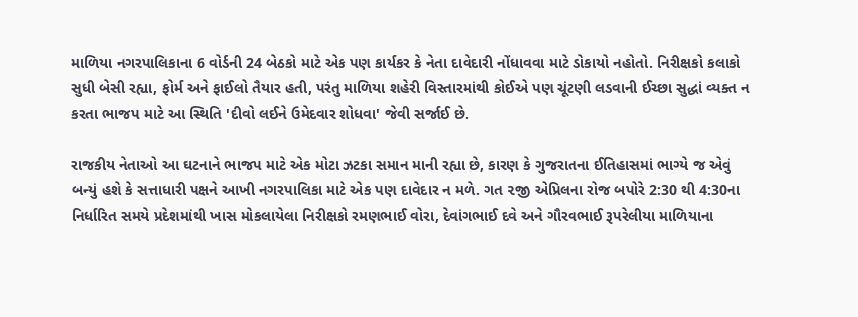માળિયા નગરપાલિકાના 6 વોર્ડની 24 બેઠકો માટે એક પણ કાર્યકર કે નેતા દાવેદારી નોંધાવવા માટે ડોકાયો નહોતો. નિરીક્ષકો કલાકો સુધી બેસી રહ્યા, ફોર્મ અને ફાઈલો તૈયાર હતી, પરંતુ માળિયા શહેરી વિસ્તારમાંથી કોઈએ પણ ચૂંટણી લડવાની ઈચ્છા સુદ્ધાં વ્યક્ત ન કરતા ભાજપ માટે આ સ્થિતિ 'દીવો લઈને ઉમેદવાર શોધવા' જેવી સર્જાઈ છે.

રાજકીય નેતાઓ આ ઘટનાને ભાજપ માટે એક મોટા ઝટકા સમાન માની રહ્યા છે, કારણ કે ગુજરાતના ઈતિહાસમાં ભાગ્યે જ એવું બન્યું હશે કે સત્તાધારી પક્ષને આખી નગરપાલિકા માટે એક પણ દાવેદાર ન મળે. ગત ૨જી એપ્રિલના રોજ બપોરે 2:30 થી 4:30ના નિર્ધારિત સમયે પ્રદેશમાંથી ખાસ મોકલાયેલા નિરીક્ષકો રમણભાઈ વોરા, દેવાંગભાઈ દવે અને ગૌરવભાઈ રૂપરેલીયા માળિયાના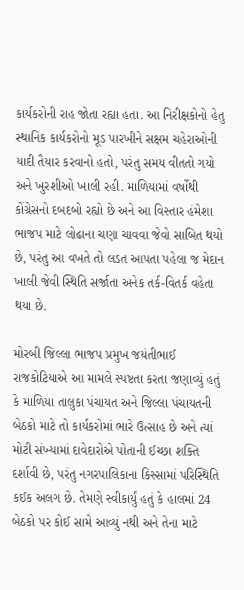કાર્યકરોની રાહ જોતા રહ્યા હતા. આ નિરીક્ષકોનો હેતુ સ્થાનિક કાર્યકરોનો મૂડ પારખીને સક્ષમ ચહેરાઓની યાદી તૈયાર કરવાનો હતો, પરંતુ સમય વીતતો ગયો અને ખુરશીઓ ખાલી રહી. માળિયામાં વર્ષોથી કોંગ્રેસનો દબદબો રહ્યો છે અને આ વિસ્તાર હંમેશા ભાજપ માટે લોઢાના ચણા ચાવવા જેવો સાબિત થયો છે, પરંતુ આ વખતે તો લડત આપતા પહેલા જ મેદાન ખાલી જેવી સ્થિતિ સર્જાતા અનેક તર્ક-વિતર્ક વહેતા થયા છે.

મોરબી જિલ્લા ભાજપ પ્રમુખ જયંતીભાઈ રાજકોટિયાએ આ મામલે સ્પષ્ટતા કરતા જણાવ્યું હતું કે માળિયા તાલુકા પંચાયત અને જિલ્લા પંચાયતની બેઠકો માટે તો કાર્યકરોમાં ભારે ઉત્સાહ છે અને ત્યાં મોટી સંખ્યામાં દાવેદારોએ પોતાની ઈચ્છા શક્તિ દર્શાવી છે, પરંતુ નગરપાલિકાના કિસ્સામાં પરિસ્થિતિ કઈક અલગ છે. તેમણે સ્વીકાર્યું હતું કે હાલમાં 24 બેઠકો પર કોઈ સામે આવ્યું નથી અને તેના માટે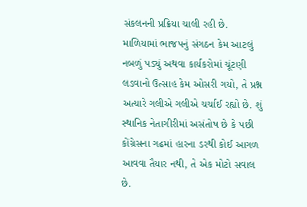સંકલનની પ્રક્રિયા ચાલી રહી છે. માળિયામાં ભાજપનું સંગઠન કેમ આટલું નબળું પડ્યું અથવા કાર્યકરોમાં ચૂંટણી લડવાનો ઉત્સાહ કેમ ઓસરી ગયો, તે પ્રશ્ન અત્યારે ગલીએ ગલીએ ચર્ચાઈ રહ્યો છે. શું સ્થાનિક નેતાગીરીમાં અસંતોષ છે કે પછી કોંગ્રેસના ગઢમાં હારના ડરથી કોઈ આગળ આવવા તૈયાર નથી, તે એક મોટો સવાલ છે.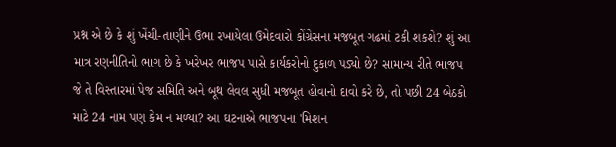પ્રશ્ન એ છે કે શું ખેંચી-તાણીને ઉભા રખાયેલા ઉમેદવારો કોંગ્રેસના મજબૂત ગઢમાં ટકી શકશે? શું આ માત્ર રણનીતિનો ભાગ છે કે ખરેખર ભાજપ પાસે કાર્યકરોનો દુકાળ પડ્યો છે? સામાન્ય રીતે ભાજપ જે તે વિસ્તારમાં પેજ સમિતિ અને બૂથ લેવલ સુધી મજબૂત હોવાનો દાવો કરે છે, તો પછી 24 બેઠકો માટે 24 નામ પણ કેમ ન મળ્યા? આ ઘટનાએ ભાજપના 'મિશન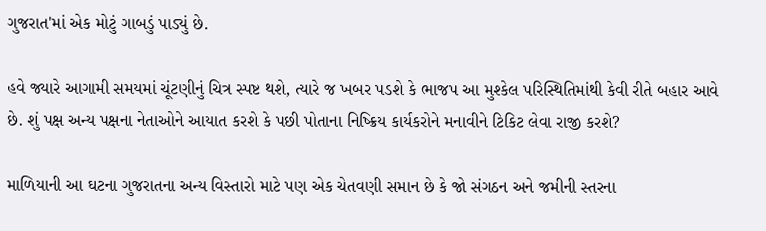ગુજરાત'માં એક મોટું ગાબડું પાડ્યું છે.

હવે જ્યારે આગામી સમયમાં ચૂંટણીનું ચિત્ર સ્પષ્ટ થશે, ત્યારે જ ખબર પડશે કે ભાજપ આ મુશ્કેલ પરિસ્થિતિમાંથી કેવી રીતે બહાર આવે છે. શું પક્ષ અન્ય પક્ષના નેતાઓને આયાત કરશે કે પછી પોતાના નિષ્ક્રિય કાર્યકરોને મનાવીને ટિકિટ લેવા રાજી કરશે?

માળિયાની આ ઘટના ગુજરાતના અન્ય વિસ્તારો માટે પણ એક ચેતવણી સમાન છે કે જો સંગઠન અને જમીની સ્તરના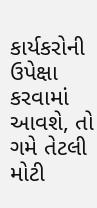કાર્યકરોની ઉપેક્ષા કરવામાં આવશે, તો ગમે તેટલી મોટી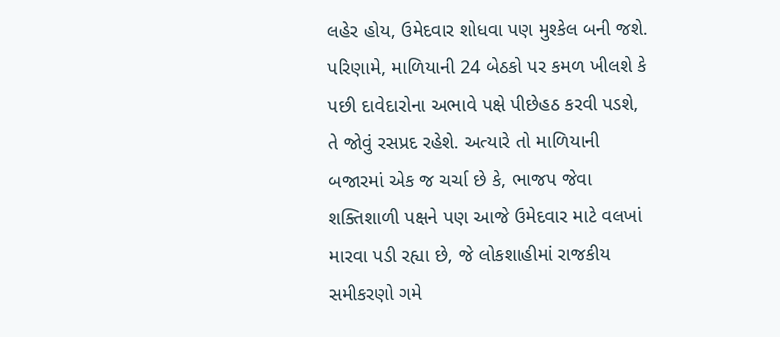લહેર હોય, ઉમેદવાર શોધવા પણ મુશ્કેલ બની જશે. પરિણામે, માળિયાની 24 બેઠકો પર કમળ ખીલશે કે પછી દાવેદારોના અભાવે પક્ષે પીછેહઠ કરવી પડશે, તે જોવું રસપ્રદ રહેશે. અત્યારે તો માળિયાની બજારમાં એક જ ચર્ચા છે કે, ભાજપ જેવા શક્તિશાળી પક્ષને પણ આજે ઉમેદવાર માટે વલખાં મારવા પડી રહ્યા છે, જે લોકશાહીમાં રાજકીય સમીકરણો ગમે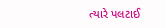ત્યારે પલટાઈ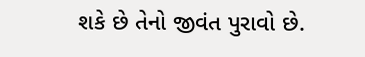શકે છે તેનો જીવંત પુરાવો છે.